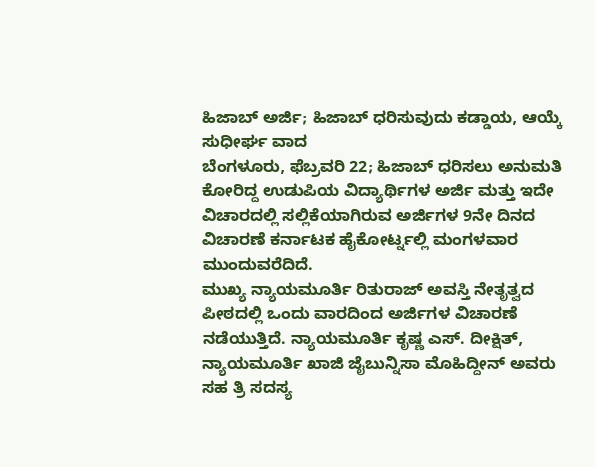ಹಿಜಾಬ್ ಅರ್ಜಿ; ಹಿಜಾಬ್ ಧರಿಸುವುದು ಕಡ್ಡಾಯ, ಆಯ್ಕೆ ಸುಧೀರ್ಘ ವಾದ
ಬೆಂಗಳೂರು, ಫೆಬ್ರವರಿ 22; ಹಿಜಾಬ್ ಧರಿಸಲು ಅನುಮತಿ ಕೋರಿದ್ದ ಉಡುಪಿಯ ವಿದ್ಯಾರ್ಥಿಗಳ ಅರ್ಜಿ ಮತ್ತು ಇದೇ ವಿಚಾರದಲ್ಲಿ ಸಲ್ಲಿಕೆಯಾಗಿರುವ ಅರ್ಜಿಗಳ 9ನೇ ದಿನದ ವಿಚಾರಣೆ ಕರ್ನಾಟಕ ಹೈಕೋರ್ಟ್ನಲ್ಲಿ ಮಂಗಳವಾರ ಮುಂದುವರೆದಿದೆ.
ಮುಖ್ಯ ನ್ಯಾಯಮೂರ್ತಿ ರಿತುರಾಜ್ ಅವಸ್ತಿ ನೇತೃತ್ವದ ಪೀಠದಲ್ಲಿ ಒಂದು ವಾರದಿಂದ ಅರ್ಜಿಗಳ ವಿಚಾರಣೆ ನಡೆಯುತ್ತಿದೆ. ನ್ಯಾಯಮೂರ್ತಿ ಕೃಷ್ಣ ಎಸ್. ದೀಕ್ಷಿತ್, ನ್ಯಾಯಮೂರ್ತಿ ಖಾಜಿ ಜೈಬುನ್ನಿಸಾ ಮೊಹಿದ್ದೀನ್ ಅವರು ಸಹ ತ್ರಿ ಸದಸ್ಯ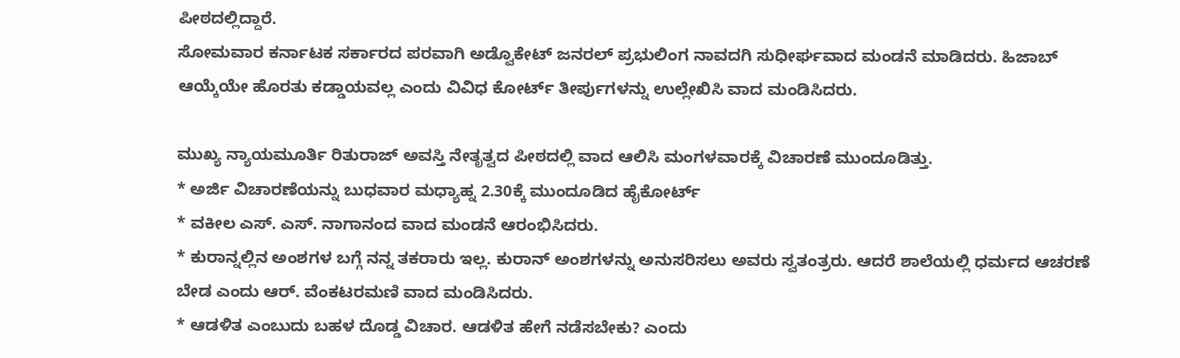ಪೀಠದಲ್ಲಿದ್ದಾರೆ.
ಸೋಮವಾರ ಕರ್ನಾಟಕ ಸರ್ಕಾರದ ಪರವಾಗಿ ಅಡ್ವೊಕೇಟ್ ಜನರಲ್ ಪ್ರಭುಲಿಂಗ ನಾವದಗಿ ಸುಧೀರ್ಘವಾದ ಮಂಡನೆ ಮಾಡಿದರು. ಹಿಜಾಬ್ ಆಯ್ಕೆಯೇ ಹೊರತು ಕಡ್ಡಾಯವಲ್ಲ ಎಂದು ವಿವಿಧ ಕೋರ್ಟ್ ತೀರ್ಪುಗಳನ್ನು ಉಲ್ಲೇಖಿಸಿ ವಾದ ಮಂಡಿಸಿದರು.

ಮುಖ್ಯ ನ್ಯಾಯಮೂರ್ತಿ ರಿತುರಾಜ್ ಅವಸ್ತಿ ನೇತೃತ್ವದ ಪೀಠದಲ್ಲಿ ವಾದ ಆಲಿಸಿ ಮಂಗಳವಾರಕ್ಕೆ ವಿಚಾರಣೆ ಮುಂದೂಡಿತ್ತು.
* ಅರ್ಜಿ ವಿಚಾರಣೆಯನ್ನು ಬುಧವಾರ ಮಧ್ಯಾಹ್ನ 2.30ಕ್ಕೆ ಮುಂದೂಡಿದ ಹೈಕೋರ್ಟ್
* ವಕೀಲ ಎಸ್. ಎಸ್. ನಾಗಾನಂದ ವಾದ ಮಂಡನೆ ಆರಂಭಿಸಿದರು.
* ಕುರಾನ್ನಲ್ಲಿನ ಅಂಶಗಳ ಬಗ್ಗೆ ನನ್ನ ತಕರಾರು ಇಲ್ಲ. ಕುರಾನ್ ಅಂಶಗಳನ್ನು ಅನುಸರಿಸಲು ಅವರು ಸ್ವತಂತ್ರರು. ಆದರೆ ಶಾಲೆಯಲ್ಲಿ ಧರ್ಮದ ಆಚರಣೆ ಬೇಡ ಎಂದು ಆರ್. ವೆಂಕಟರಮಣಿ ವಾದ ಮಂಡಿಸಿದರು.
* ಆಡಳಿತ ಎಂಬುದು ಬಹಳ ದೊಡ್ಡ ವಿಚಾರ. ಆಡಳಿತ ಹೇಗೆ ನಡೆಸಬೇಕು? ಎಂದು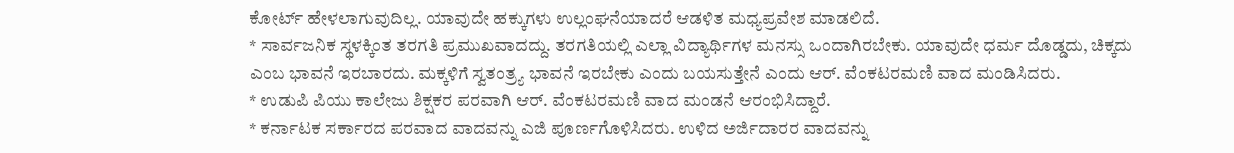ಕೋರ್ಟ್ ಹೇಳಲಾಗುವುದಿಲ್ಲ. ಯಾವುದೇ ಹಕ್ಕುಗಳು ಉಲ್ಲಂಘನೆಯಾದರೆ ಆಡಳಿತ ಮಧ್ಯಪ್ರವೇಶ ಮಾಡಲಿದೆ.
* ಸಾರ್ವಜನಿಕ ಸ್ಥಳಕ್ಕಿಂತ ತರಗತಿ ಪ್ರಮುಖವಾದದ್ದು. ತರಗತಿಯಲ್ಲಿ ಎಲ್ಲಾ ವಿದ್ಯಾರ್ಥಿಗಳ ಮನಸ್ಸು ಒಂದಾಗಿರಬೇಕು. ಯಾವುದೇ ಧರ್ಮ ದೊಡ್ಡದು, ಚಿಕ್ಕದು ಎಂಬ ಭಾವನೆ ಇರಬಾರದು. ಮಕ್ಕಳಿಗೆ ಸ್ವತಂತ್ರ್ಯ ಭಾವನೆ ಇರಬೇಕು ಎಂದು ಬಯಸುತ್ತೇನೆ ಎಂದು ಆರ್. ವೆಂಕಟರಮಣಿ ವಾದ ಮಂಡಿಸಿದರು.
* ಉಡುಪಿ ಪಿಯು ಕಾಲೇಜು ಶಿಕ್ಷಕರ ಪರವಾಗಿ ಆರ್. ವೆಂಕಟರಮಣಿ ವಾದ ಮಂಡನೆ ಆರಂಭಿಸಿದ್ದಾರೆ.
* ಕರ್ನಾಟಕ ಸರ್ಕಾರದ ಪರವಾದ ವಾದವನ್ನು ಎಜಿ ಪೂರ್ಣಗೊಳಿಸಿದರು. ಉಳಿದ ಅರ್ಜಿದಾರರ ವಾದವನ್ನು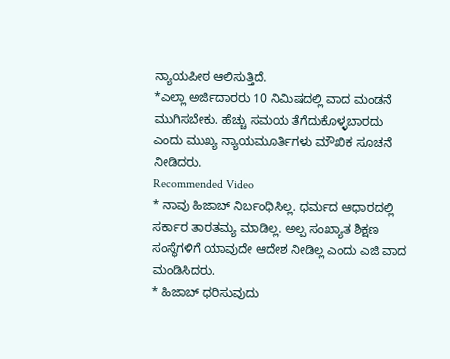ನ್ಯಾಯಪೀಠ ಆಲಿಸುತ್ತಿದೆ.
*ಎಲ್ಲಾ ಅರ್ಜಿದಾರರು 10 ನಿಮಿಷದಲ್ಲಿ ವಾದ ಮಂಡನೆ ಮುಗಿಸಬೇಕು. ಹೆಚ್ಚು ಸಮಯ ತೆಗೆದುಕೊಳ್ಳಬಾರದು ಎಂದು ಮುಖ್ಯ ನ್ಯಾಯಮೂರ್ತಿಗಳು ಮೌಖಿಕ ಸೂಚನೆ ನೀಡಿದರು.
Recommended Video
* ನಾವು ಹಿಜಾಬ್ ನಿರ್ಬಂಧಿಸಿಲ್ಲ. ಧರ್ಮದ ಆಧಾರದಲ್ಲಿ ಸರ್ಕಾರ ತಾರತಮ್ಯ ಮಾಡಿಲ್ಲ. ಅಲ್ಪ ಸಂಖ್ಯಾತ ಶಿಕ್ಷಣ ಸಂಸ್ಥೆಗಳಿಗೆ ಯಾವುದೇ ಆದೇಶ ನೀಡಿಲ್ಲ ಎಂದು ಎಜಿ ವಾದ ಮಂಡಿಸಿದರು.
* ಹಿಜಾಬ್ ಧರಿಸುವುದು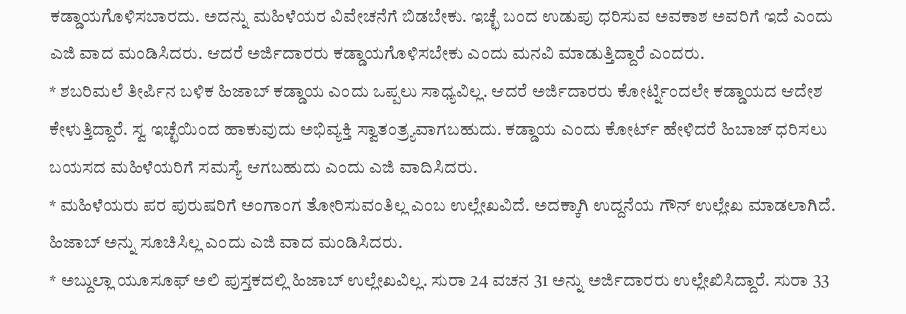ಕಡ್ಡಾಯಗೊಳಿಸಬಾರದು. ಅದನ್ನು ಮಹಿಳೆಯರ ವಿವೇಚನೆಗೆ ಬಿಡಬೇಕು. ಇಚ್ಛೆ ಬಂದ ಉಡುಪು ಧರಿಸುವ ಅವಕಾಶ ಅವರಿಗೆ ಇದೆ ಎಂದು ಎಜಿ ವಾದ ಮಂಡಿಸಿದರು. ಆದರೆ ಅರ್ಜಿದಾರರು ಕಡ್ಡಾಯಗೊಳಿಸಬೇಕು ಎಂದು ಮನವಿ ಮಾಡುತ್ತಿದ್ದಾರೆ ಎಂದರು.
* ಶಬರಿಮಲೆ ತೀರ್ಪಿನ ಬಳಿಕ ಹಿಜಾಬ್ ಕಡ್ಡಾಯ ಎಂದು ಒಪ್ಪಲು ಸಾಧ್ಯವಿಲ್ಲ. ಆದರೆ ಅರ್ಜಿದಾರರು ಕೋರ್ಟ್ನಿಂದಲೇ ಕಡ್ಡಾಯದ ಆದೇಶ ಕೇಳುತ್ತಿದ್ದಾರೆ. ಸ್ವ ಇಚ್ಛೆಯಿಂದ ಹಾಕುವುದು ಅಭಿವ್ಯಕ್ತಿ ಸ್ವಾತಂತ್ರ್ಯವಾಗಬಹುದು. ಕಡ್ಡಾಯ ಎಂದು ಕೋರ್ಟ್ ಹೇಳಿದರೆ ಹಿಬಾಜ್ ಧರಿಸಲು ಬಯಸದ ಮಹಿಳೆಯರಿಗೆ ಸಮಸ್ಯೆ ಆಗಬಹುದು ಎಂದು ಎಜಿ ವಾದಿಸಿದರು.
* ಮಹಿಳೆಯರು ಪರ ಪುರುಷರಿಗೆ ಅಂಗಾಂಗ ತೋರಿಸುವಂತಿಲ್ಲ ಎಂಬ ಉಲ್ಲೇಖವಿದೆ. ಅದಕ್ಕಾಗಿ ಉದ್ದನೆಯ ಗೌನ್ ಉಲ್ಲೇಖ ಮಾಡಲಾಗಿದೆ. ಹಿಜಾಬ್ ಅನ್ನು ಸೂಚಿಸಿಲ್ಲ ಎಂದು ಎಜಿ ವಾದ ಮಂಡಿಸಿದರು.
* ಅಬ್ದುಲ್ಲಾ ಯೂಸೂಫ್ ಅಲಿ ಪುಸ್ತಕದಲ್ಲಿ ಹಿಜಾಬ್ ಉಲ್ಲೇಖವಿಲ್ಲ. ಸುರಾ 24 ವಚನ 31 ಅನ್ನು ಅರ್ಜಿದಾರರು ಉಲ್ಲೇಖಿಸಿದ್ದಾರೆ. ಸುರಾ 33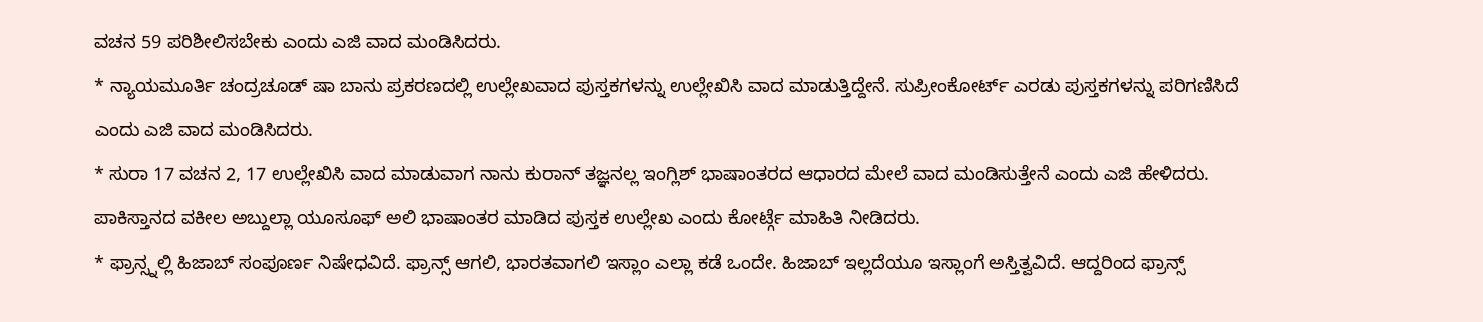ವಚನ 59 ಪರಿಶೀಲಿಸಬೇಕು ಎಂದು ಎಜಿ ವಾದ ಮಂಡಿಸಿದರು.
* ನ್ಯಾಯಮೂರ್ತಿ ಚಂದ್ರಚೂಡ್ ಷಾ ಬಾನು ಪ್ರಕರಣದಲ್ಲಿ ಉಲ್ಲೇಖವಾದ ಪುಸ್ತಕಗಳನ್ನು ಉಲ್ಲೇಖಿಸಿ ವಾದ ಮಾಡುತ್ತಿದ್ದೇನೆ. ಸುಪ್ರೀಂಕೋರ್ಟ್ ಎರಡು ಪುಸ್ತಕಗಳನ್ನು ಪರಿಗಣಿಸಿದೆ ಎಂದು ಎಜಿ ವಾದ ಮಂಡಿಸಿದರು.
* ಸುರಾ 17 ವಚನ 2, 17 ಉಲ್ಲೇಖಿಸಿ ವಾದ ಮಾಡುವಾಗ ನಾನು ಕುರಾನ್ ತಜ್ಞನಲ್ಲ ಇಂಗ್ಲಿಶ್ ಭಾಷಾಂತರದ ಆಧಾರದ ಮೇಲೆ ವಾದ ಮಂಡಿಸುತ್ತೇನೆ ಎಂದು ಎಜಿ ಹೇಳಿದರು. ಪಾಕಿಸ್ತಾನದ ವಕೀಲ ಅಬ್ದುಲ್ಲಾ ಯೂಸೂಫ್ ಅಲಿ ಭಾಷಾಂತರ ಮಾಡಿದ ಪುಸ್ತಕ ಉಲ್ಲೇಖ ಎಂದು ಕೋರ್ಟ್ಗೆ ಮಾಹಿತಿ ನೀಡಿದರು.
* ಫ್ರಾನ್ಸ್ನಲ್ಲಿ ಹಿಜಾಬ್ ಸಂಪೂರ್ಣ ನಿಷೇಧವಿದೆ. ಫ್ರಾನ್ಸ್ ಆಗಲಿ, ಭಾರತವಾಗಲಿ ಇಸ್ಲಾಂ ಎಲ್ಲಾ ಕಡೆ ಒಂದೇ. ಹಿಜಾಬ್ ಇಲ್ಲದೆಯೂ ಇಸ್ಲಾಂಗೆ ಅಸ್ತಿತ್ವವಿದೆ. ಆದ್ದರಿಂದ ಫ್ರಾನ್ಸ್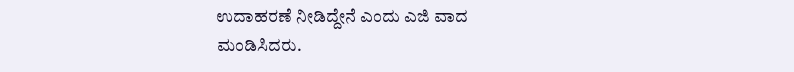ಉದಾಹರಣೆ ನೀಡಿದ್ದೇನೆ ಎಂದು ಎಜಿ ವಾದ ಮಂಡಿಸಿದರು.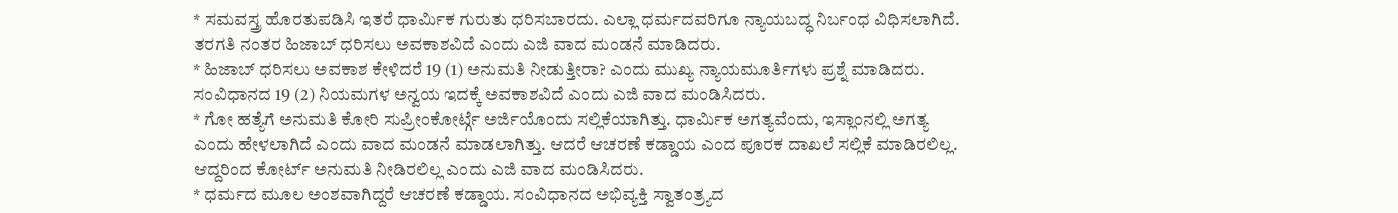* ಸಮವಸ್ತ್ರ ಹೊರತುಪಡಿಸಿ ಇತರೆ ಧಾರ್ಮಿಕ ಗುರುತು ಧರಿಸಬಾರದು. ಎಲ್ಲಾ ಧರ್ಮದವರಿಗೂ ನ್ಯಾಯಬದ್ಧ ನಿರ್ಬಂಧ ವಿಧಿಸಲಾಗಿದೆ. ತರಗತಿ ನಂತರ ಹಿಜಾಬ್ ಧರಿಸಲು ಅವಕಾಶವಿದೆ ಎಂದು ಎಜಿ ವಾದ ಮಂಡನೆ ಮಾಡಿದರು.
* ಹಿಜಾಬ್ ಧರಿಸಲು ಅವಕಾಶ ಕೇಳಿದರೆ 19 (1) ಅನುಮತಿ ನೀಡುತ್ತೀರಾ? ಎಂದು ಮುಖ್ಯ ನ್ಯಾಯಮೂರ್ತಿಗಳು ಪ್ರಶ್ನೆ ಮಾಡಿದರು. ಸಂವಿಧಾನದ 19 (2) ನಿಯಮಗಳ ಅನ್ವಯ ಇದಕ್ಕೆ ಅವಕಾಶವಿದೆ ಎಂದು ಎಜಿ ವಾದ ಮಂಡಿಸಿದರು.
* ಗೋ ಹತ್ಯೆಗೆ ಅನುಮತಿ ಕೋರಿ ಸುಪ್ರೀಂಕೋರ್ಟ್ಗೆ ಅರ್ಜಿಯೊಂದು ಸಲ್ಲಿಕೆಯಾಗಿತ್ತು. ಧಾರ್ಮಿಕ ಅಗತ್ಯವೆಂದು, ಇಸ್ಲಾಂನಲ್ಲಿ ಅಗತ್ಯ ಎಂದು ಹೇಳಲಾಗಿದೆ ಎಂದು ವಾದ ಮಂಡನೆ ಮಾಡಲಾಗಿತ್ತು. ಆದರೆ ಆಚರಣೆ ಕಡ್ಡಾಯ ಎಂದ ಪೂರಕ ದಾಖಲೆ ಸಲ್ಲಿಕೆ ಮಾಡಿರಲಿಲ್ಲ. ಆದ್ದರಿಂದ ಕೋರ್ಟ್ ಅನುಮತಿ ನೀಡಿರಲಿಲ್ಲ ಎಂದು ಎಜಿ ವಾದ ಮಂಡಿಸಿದರು.
* ಧರ್ಮದ ಮೂಲ ಅಂಶವಾಗಿದ್ದರೆ ಆಚರಣೆ ಕಡ್ಡಾಯ. ಸಂವಿಧಾನದ ಅಭಿವ್ಯಕ್ತಿ ಸ್ವಾತಂತ್ರ್ಯದ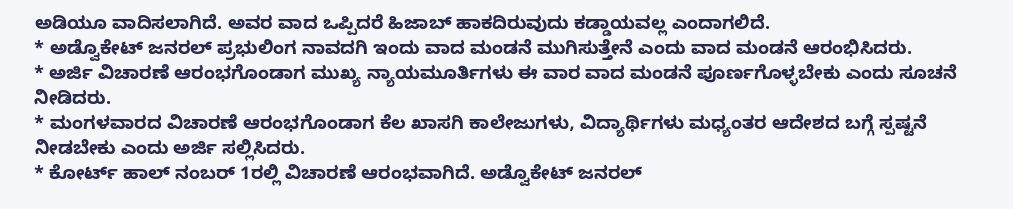ಅಡಿಯೂ ವಾದಿಸಲಾಗಿದೆ. ಅವರ ವಾದ ಒಪ್ಪಿದರೆ ಹಿಜಾಬ್ ಹಾಕದಿರುವುದು ಕಡ್ಡಾಯವಲ್ಲ ಎಂದಾಗಲಿದೆ.
* ಅಡ್ವೊಕೇಟ್ ಜನರಲ್ ಪ್ರಭುಲಿಂಗ ನಾವದಗಿ ಇಂದು ವಾದ ಮಂಡನೆ ಮುಗಿಸುತ್ತೇನೆ ಎಂದು ವಾದ ಮಂಡನೆ ಆರಂಭಿಸಿದರು.
* ಅರ್ಜಿ ವಿಚಾರಣೆ ಆರಂಭಗೊಂಡಾಗ ಮುಖ್ಯ ನ್ಯಾಯಮೂರ್ತಿಗಳು ಈ ವಾರ ವಾದ ಮಂಡನೆ ಪೂರ್ಣಗೊಳ್ಳಬೇಕು ಎಂದು ಸೂಚನೆ ನೀಡಿದರು.
* ಮಂಗಳವಾರದ ವಿಚಾರಣೆ ಆರಂಭಗೊಂಡಾಗ ಕೆಲ ಖಾಸಗಿ ಕಾಲೇಜುಗಳು, ವಿದ್ಯಾರ್ಥಿಗಳು ಮಧ್ಯಂತರ ಆದೇಶದ ಬಗ್ಗೆ ಸ್ಪಷ್ಟನೆ ನೀಡಬೇಕು ಎಂದು ಅರ್ಜಿ ಸಲ್ಲಿಸಿದರು.
* ಕೋರ್ಟ್ ಹಾಲ್ ನಂಬರ್ 1ರಲ್ಲಿ ವಿಚಾರಣೆ ಆರಂಭವಾಗಿದೆ. ಅಡ್ವೊಕೇಟ್ ಜನರಲ್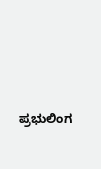ಪ್ರಭುಲಿಂಗ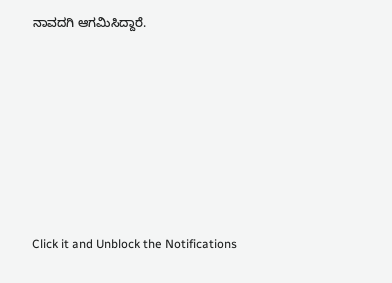ನಾವದಗಿ ಆಗಮಿಸಿದ್ದಾರೆ.












Click it and Unblock the Notifications